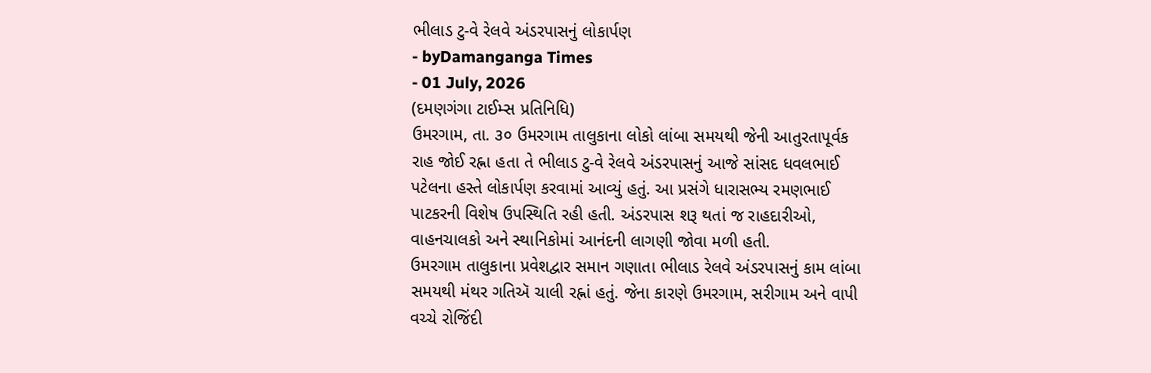ભીલાડ ટુ-વે રેલવે અંડરપાસનું લોકાર્પણ
- byDamanganga Times
- 01 July, 2026
(દમણગંગા ટાઈમ્સ પ્રતિનિધિ)
ઉમરગામ, તા. ૩૦ ઉમરગામ તાલુકાના લોકો લાંબા સમયથી જેની આતુરતાપૂર્વક રાહ જોઈ રહ્ના હતા તે ભીલાડ ટુ-વે રેલવે અંડરપાસનું આજે સાંસદ ધવલભાઈ પટેલના હસ્તે લોકાર્પણ કરવામાં આવ્યું હતું. આ પ્રસંગે ધારાસભ્ય રમણભાઈ પાટકરની વિશેષ ઉપસ્થિતિ રહી હતી. અંડરપાસ શરૂ થતાં જ રાહદારીઓ, વાહનચાલકો અને સ્થાનિકોમાં આનંદની લાગણી જોવા મળી હતી.
ઉમરગામ તાલુકાના પ્રવેશદ્વાર સમાન ગણાતા ભીલાડ રેલવે અંડરપાસનું કામ લાંબા સમયથી મંથર ગતિઍ ચાલી રહ્નાં હતું. જેના કારણે ઉમરગામ, સરીગામ અને વાપી વચ્ચે રોજિંદી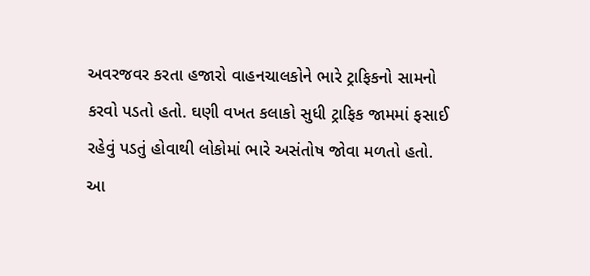અવરજવર કરતા હજારો વાહનચાલકોને ભારે ટ્રાફિકનો સામનો કરવો પડતો હતો. ઘણી વખત કલાકો સુધી ટ્રાફિક જામમાં ફસાઈ રહેવું પડતું હોવાથી લોકોમાં ભારે અસંતોષ જોવા મળતો હતો. આ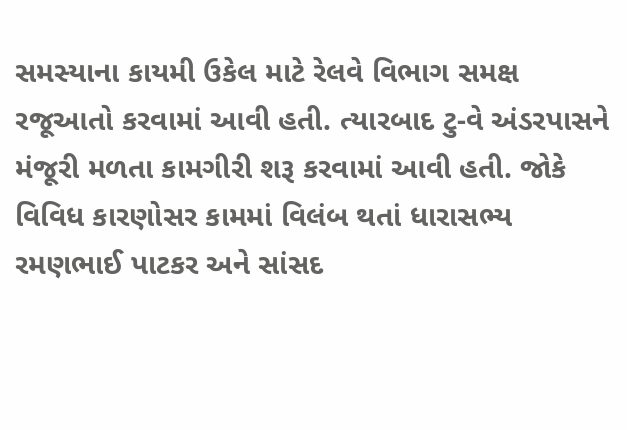સમસ્યાના કાયમી ઉકેલ માટે રેલવે વિભાગ સમક્ષ રજૂઆતો કરવામાં આવી હતી. ત્યારબાદ ટુ-વે અંડરપાસને મંજૂરી મળતા કામગીરી શરૂ કરવામાં આવી હતી. જોકે વિવિધ કારણોસર કામમાં વિલંબ થતાં ધારાસભ્ય રમણભાઈ પાટકર અને સાંસદ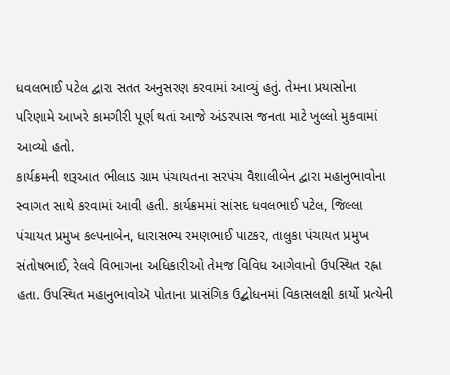ધવલભાઈ પટેલ દ્વારા સતત અનુસરણ કરવામાં આવ્યું હતું. તેમના પ્રયાસોના પરિણામે આખરે કામગીરી પૂર્ણ થતાં આજે અંડરપાસ જનતા માટે ખુલ્લો મુકવામાં આવ્યો હતો.
કાર્યક્રમની શરૂઆત ભીલાડ ગ્રામ પંચાયતના સરપંચ વૈશાલીબેન દ્વારા મહાનુભાવોના સ્વાગત સાથે કરવામાં આવી હતી. કાર્યક્રમમાં સાંસદ ધવલભાઈ પટેલ, જિલ્લા પંચાયત પ્રમુખ કલ્પનાબેન, ધારાસભ્ય રમણભાઈ પાટકર, તાલુકા પંચાયત પ્રમુખ સંતોષભાઈ, રેલવે વિભાગના અધિકારીઓ તેમજ વિવિધ આગેવાનો ઉપસ્થિત રહ્ના હતા. ઉપસ્થિત મહાનુભાવોઍ પોતાના પ્રાસંગિક ઉદ્બોધનમાં વિકાસલક્ષી કાર્યો પ્રત્યેની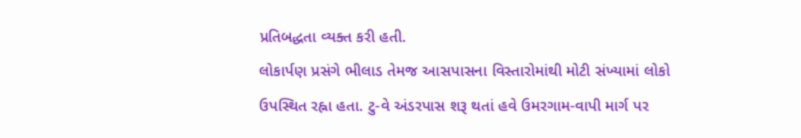પ્રતિબદ્ધતા વ્યક્ત કરી હતી.
લોકાર્પણ પ્રસંગે ભીલાડ તેમજ આસપાસના વિસ્તારોમાંથી મોટી સંખ્યામાં લોકો ઉપસ્થિત રહ્ના હતા. ટુ-વે અંડરપાસ શરૂ થતાં હવે ઉમરગામ-વાપી માર્ગ પર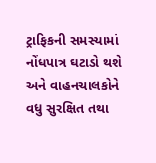ટ્રાફિકની સમસ્યામાં નોંધપાત્ર ઘટાડો થશે અને વાહનચાલકોને વધુ સુરક્ષિત તથા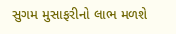સુગમ મુસાફરીનો લાભ મળશે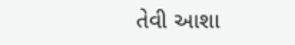તેવી આશા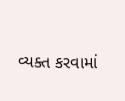વ્યક્ત કરવામાં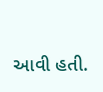આવી હતી.